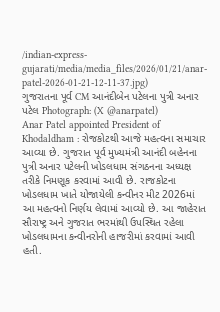/indian-express-gujarati/media/media_files/2026/01/21/anar-patel-2026-01-21-12-11-37.jpg)
ગુજરાતના પૂર્વ CM આનંદીબેન પટેલના પુત્રી અનાર પટેલ Photograph: (X @anarpatel)
Anar Patel appointed President of Khodaldham : રોજકોટથી આજે મહત્વના સમાચાર આવ્યા છે. ગુજરાત પૂર્વ મુખ્યમંત્રી આનંદી બહેનના પુત્રી અનાર પટેલની ખોડલધામ સંગઠનના અધ્યક્ષ તરીકે નિમણૂક કરવામાં આવી છે. રાજકોટના ખોડલધામ ખાતે યોજાયેલી કન્વીનર મીટ 2026માં આ મહત્વનો નિર્ણય લેવામાં આવ્યો છે. આ જાહેરાત સૌરાષ્ટ્ર અને ગુજરાત ભરમાંથી ઉપસ્થિત રહેલા ખોડલધામના કન્વીનરોની હાજરીમાં કરવામાં આવી હતી.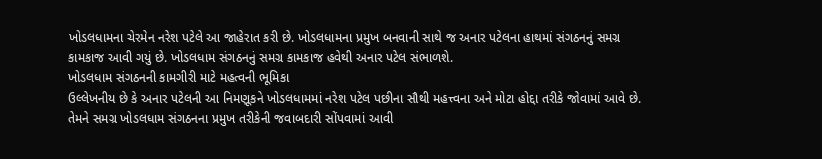ખોડલધામના ચેરમેન નરેશ પટેલે આ જાહેરાત કરી છે. ખોડલધામના પ્રમુખ બનવાની સાથે જ અનાર પટેલના હાથમાં સંગઠનનું સમગ્ર કામકાજ આવી ગયું છે. ખોડલધામ સંગઠનનું સમગ્ર કામકાજ હવેથી અનાર પટેલ સંભાળશે.
ખોડલધામ સંગઠનની કામગીરી માટે મહત્વની ભૂમિકા
ઉલ્લેખનીય છે કે અનાર પટેલની આ નિમણૂકને ખોડલધામમાં નરેશ પટેલ પછીના સૌથી મહત્ત્વના અને મોટા હોદ્દા તરીકે જોવામાં આવે છે. તેમને સમગ્ર ખોડલધામ સંગઠનના પ્રમુખ તરીકેની જવાબદારી સોંપવામાં આવી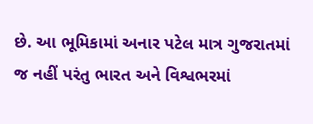છે. આ ભૂમિકામાં અનાર પટેલ માત્ર ગુજરાતમાં જ નહીં પરંતુ ભારત અને વિશ્વભરમાં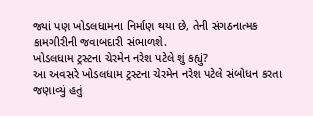જ્યાં પણ ખોડલધામના નિર્માણ થયા છે, તેની સંગઠનાત્મક કામગીરીની જવાબદારી સંભાળશે.
ખોડલધામ ટ્રસ્ટના ચેરમેન નરેશ પટેલે શું કહ્યું?
આ અવસરે ખોડલધામ ટ્રસ્ટના ચેરમેન નરેશ પટેલે સંબોધન કરતા જણાવ્યું હતું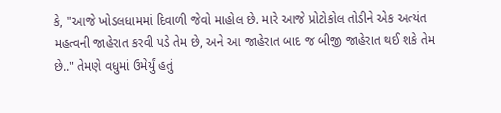કે, "આજે ખોડલધામમાં દિવાળી જેવો માહોલ છે. મારે આજે પ્રોટોકોલ તોડીને એક અત્યંત મહત્વની જાહેરાત કરવી પડે તેમ છે, અને આ જાહેરાત બાદ જ બીજી જાહેરાત થઈ શકે તેમ છે.." તેમણે વધુમાં ઉમેર્યું હતું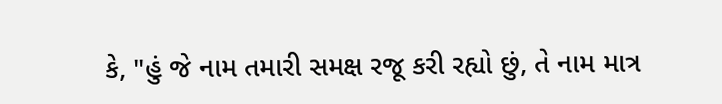કે, "હું જે નામ તમારી સમક્ષ રજૂ કરી રહ્યો છું, તે નામ માત્ર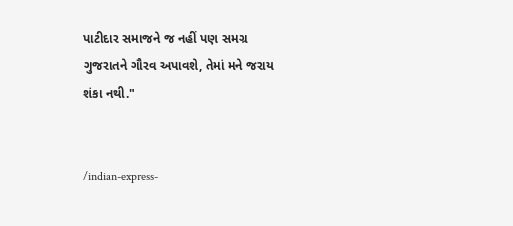પાટીદાર સમાજને જ નહીં પણ સમગ્ર ગુજરાતને ગૌરવ અપાવશે, તેમાં મને જરાય શંકા નથી."


/indian-express-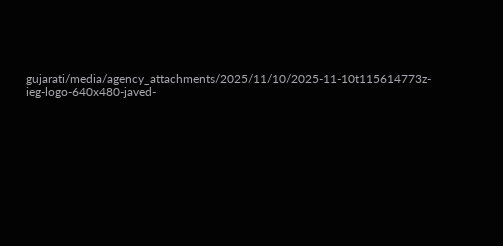gujarati/media/agency_attachments/2025/11/10/2025-11-10t115614773z-ieg-logo-640x480-javed-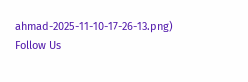ahmad-2025-11-10-17-26-13.png)
Follow Us